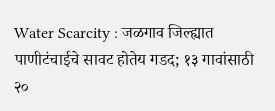Water Scarcity : जळगाव जिल्ह्यात पाणीटंचाईचे सावट होतेय गडद; १३ गावांसाठी २०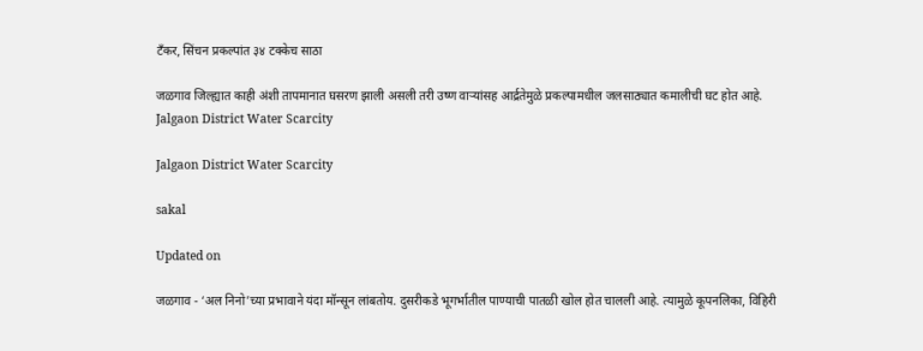टँकर, सिंचन प्रकल्पांत ३४ टक्केच साठा

जळगाव जिल्ह्यात काही अंशी तापमानात घसरण झाली असली तरी उष्ण वाऱ्यांसह आर्द्रतेमुळे प्रकल्पामधील जलसाठ्यात कमालीची घट होत आहे.
Jalgaon District Water Scarcity

Jalgaon District Water Scarcity

sakal

Updated on

जळगाव - ‘अल निनो’च्या प्रभावाने यंदा मॉन्सून लांबतोय. दुसरीकडे भूगर्भातील पाण्याची पातळी खोल होत चालली आहे. त्यामुळे कूपनलिका, विहिरी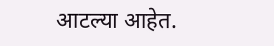आटल्या आहेत.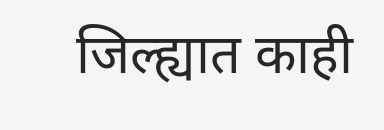जिल्ह्यात काही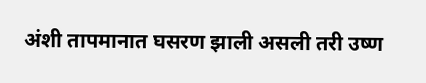अंशी तापमानात घसरण झाली असली तरी उष्ण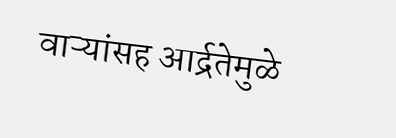वाऱ्यांसह आर्द्रतेमुळे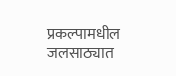प्रकल्पामधील जलसाठ्यात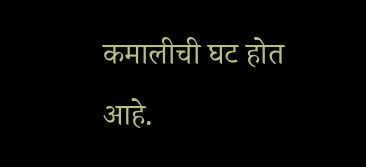कमालीची घट होत आहे.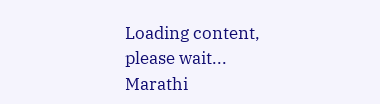Loading content, please wait...
Marathi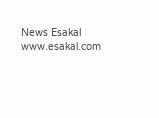News Esakal
www.esakal.com